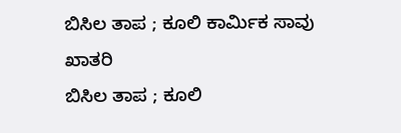ಬಿಸಿಲ ತಾಪ ; ಕೂಲಿ ಕಾರ್ಮಿಕ ಸಾವು
ಖಾತರಿ
ಬಿಸಿಲ ತಾಪ ; ಕೂಲಿ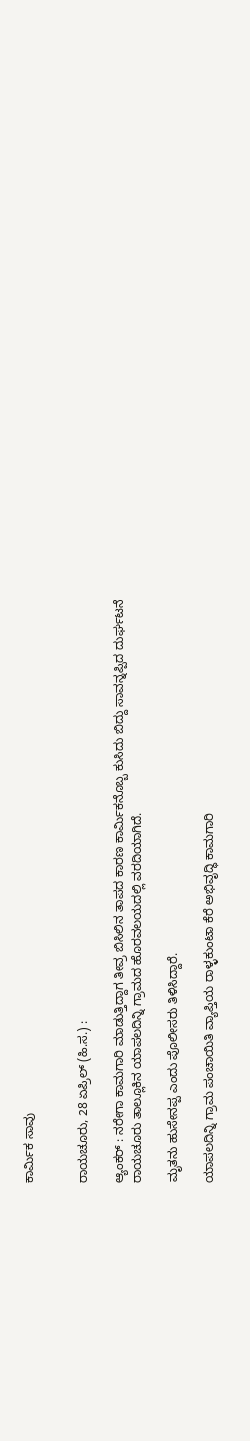ಕಾರ್ಮಿಕ ಸಾವು


ರಾಯಚೂರು, 28 ಏಪ್ರಿಲ್ (ಹಿ.ಸ.) :

ಆ್ಯಂಕರ್ : ನರೇಗಾ ಕಾಮಗಾರಿ ಮಾಡುತ್ತಿದ್ದಾಗ ತೀವ್ರ ಬಿಸಿಲಿನ ತಾಪದ ಕಾರಣ ಕಾರ್ಮಿಕನೊಬ್ಬ ಕುಸಿದು ಬಿದ್ದು ಸಾವನ್ನಪ್ಪಿದ ದುರ್ಘಟನೆ ರಾಯಚೂರು ತಾಲ್ಲೂಕಿನ ಯಾಪಲದಿನ್ನಿ ಗ್ರಾಮದ ಹೊರವಲಯದಲ್ಲಿ ವರದಿಯಾಗಿದೆ.

ಮೃತನು ಹುಸೇನಪ್ಪ ಎಂದು ಪೊಲೀಸರು ತಿಳಿಸಿದ್ದಾರೆ.

ಯಾಪಲದಿನ್ನಿ ಗ್ರಾಮ ಪಂಚಾಯಿತಿ ವ್ಯಾಪ್ತಿಯ ರಾಳ್ಳಕುಂಟಾ ಕೆರೆ ಅಭಿವೃದ್ಧಿ ಕಾಮಗಾರಿ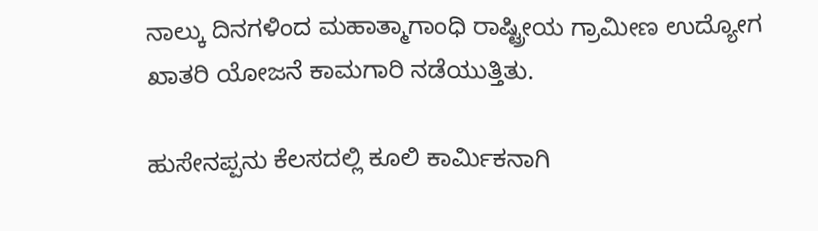ನಾಲ್ಕು ದಿನಗಳಿಂದ ಮಹಾತ್ಮಾಗಾಂಧಿ ರಾಷ್ಟ್ರೀಯ ಗ್ರಾಮೀಣ ಉದ್ಯೋಗ ಖಾತರಿ ಯೋಜನೆ ಕಾಮಗಾರಿ ನಡೆಯುತ್ತಿತು.

ಹುಸೇನಪ್ಪನು ಕೆಲಸದಲ್ಲಿ ಕೂಲಿ ಕಾರ್ಮಿಕನಾಗಿ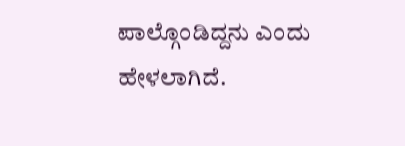ಪಾಲ್ಗೊಂಡಿದ್ದನು ಎಂದು ಹೇಳಲಾಗಿದೆ.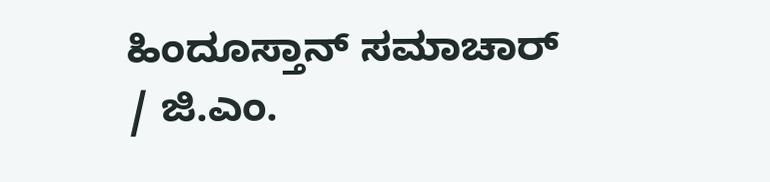ಹಿಂದೂಸ್ತಾನ್ ಸಮಾಚಾರ್ / ಜಿ.ಎಂ.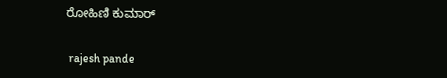ರೋಹಿಣಿ ಕುಮಾರ್


 rajesh pande